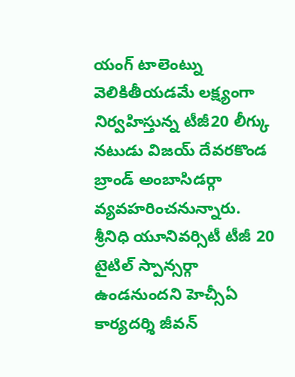యంగ్ టాలెంట్ను వెలికితీయడమే లక్ష్యంగా నిర్వహిస్తున్న టీజీ20 లీగ్కు నటుడు విజయ్ దేవరకొండ బ్రాండ్ అంబాసిడర్గా వ్యవహరించనున్నారు. శ్రీనిధి యూనివర్సిటీ టీజీ 20 టైటిల్ స్పాన్సర్గా ఉండనుందని హెచ్సీఏ కార్యదర్శి జీవన్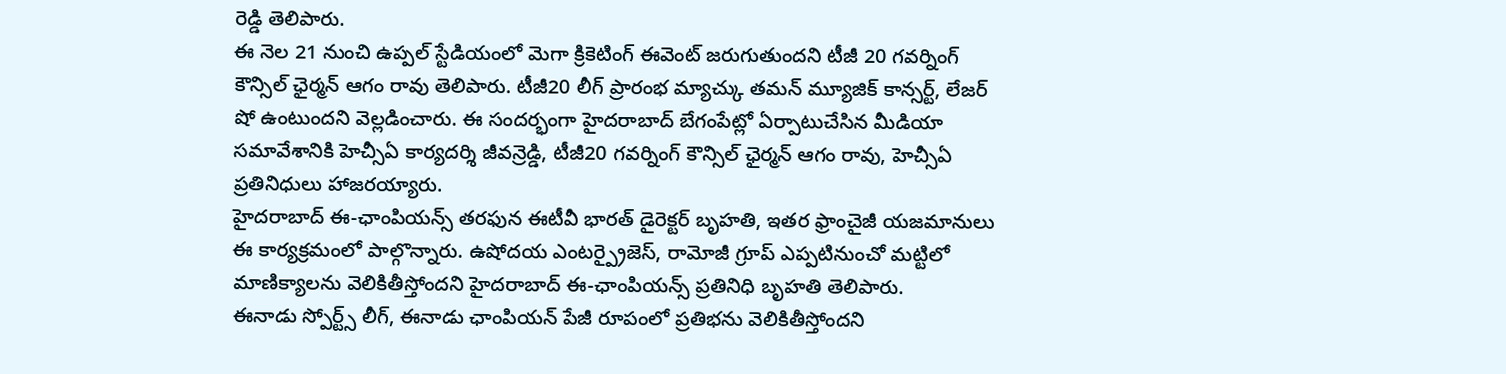రెడ్డి తెలిపారు.
ఈ నెల 21 నుంచి ఉప్పల్ స్టేడియంలో మెగా క్రికెటింగ్ ఈవెంట్ జరుగుతుందని టీజీ 20 గవర్నింగ్ కౌన్సిల్ ఛైర్మన్ ఆగం రావు తెలిపారు. టీజీ20 లీగ్ ప్రారంభ మ్యాచ్కు తమన్ మ్యూజిక్ కాన్సర్ట్, లేజర్ షో ఉంటుందని వెల్లడించారు. ఈ సందర్భంగా హైదరాబాద్ బేగంపేట్లో ఏర్పాటుచేసిన మీడియా సమావేశానికి హెచ్సీఏ కార్యదర్శి జీవన్రెడ్డి, టీజీ20 గవర్నింగ్ కౌన్సిల్ ఛైర్మన్ ఆగం రావు, హెచ్సీఏ ప్రతినిధులు హాజరయ్యారు.
హైదరాబాద్ ఈ-ఛాంపియన్స్ తరఫున ఈటీవీ భారత్ డైరెక్టర్ బృహతి, ఇతర ఫ్రాంచైజీ యజమానులు ఈ కార్యక్రమంలో పాల్గొన్నారు. ఉషోదయ ఎంటర్ప్రైజెస్, రామోజీ గ్రూప్ ఎప్పటినుంచో మట్టిలో మాణిక్యాలను వెలికితీస్తోందని హైదరాబాద్ ఈ-ఛాంపియన్స్ ప్రతినిధి బృహతి తెలిపారు.
ఈనాడు స్పోర్ట్స్ లీగ్, ఈనాడు ఛాంపియన్ పేజీ రూపంలో ప్రతిభను వెలికితీస్తోందని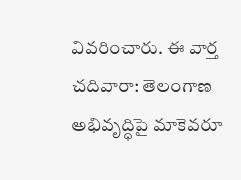వివరించారు. ఈ వార్త చదివారా: తెలంగాణ అభివృద్ధిపై మాకెవరూ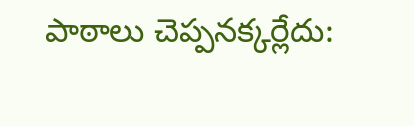పాఠాలు చెప్పనక్కర్లేదు: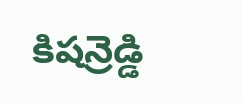కిషన్రెడ్డి